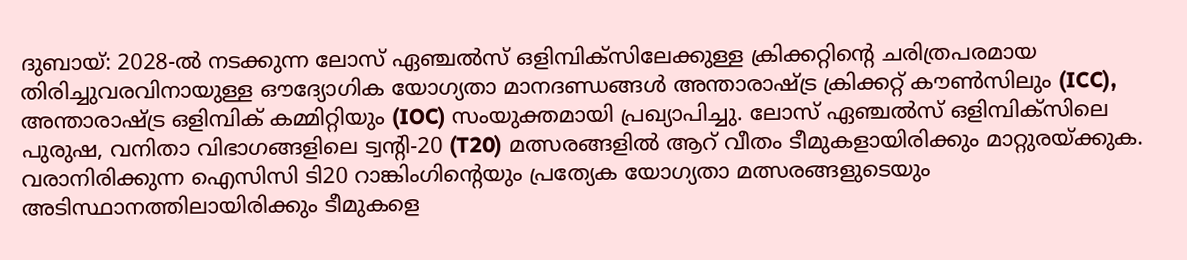ദുബായ്: 2028-ൽ നടക്കുന്ന ലോസ് ഏഞ്ചൽസ് ഒളിമ്പിക്സിലേക്കുള്ള ക്രിക്കറ്റിന്റെ ചരിത്രപരമായ തിരിച്ചുവരവിനായുള്ള ഔദ്യോഗിക യോഗ്യതാ മാനദണ്ഡങ്ങൾ അന്താരാഷ്ട്ര ക്രിക്കറ്റ് കൗൺസിലും (ICC), അന്താരാഷ്ട്ര ഒളിമ്പിക് കമ്മിറ്റിയും (IOC) സംയുക്തമായി പ്രഖ്യാപിച്ചു. ലോസ് ഏഞ്ചൽസ് ഒളിമ്പിക്സിലെ പുരുഷ, വനിതാ വിഭാഗങ്ങളിലെ ട്വന്റി-20 (T20) മത്സരങ്ങളിൽ ആറ് വീതം ടീമുകളായിരിക്കും മാറ്റുരയ്ക്കുക. വരാനിരിക്കുന്ന ഐസിസി ടി20 റാങ്കിംഗിന്റെയും പ്രത്യേക യോഗ്യതാ മത്സരങ്ങളുടെയും അടിസ്ഥാനത്തിലായിരിക്കും ടീമുകളെ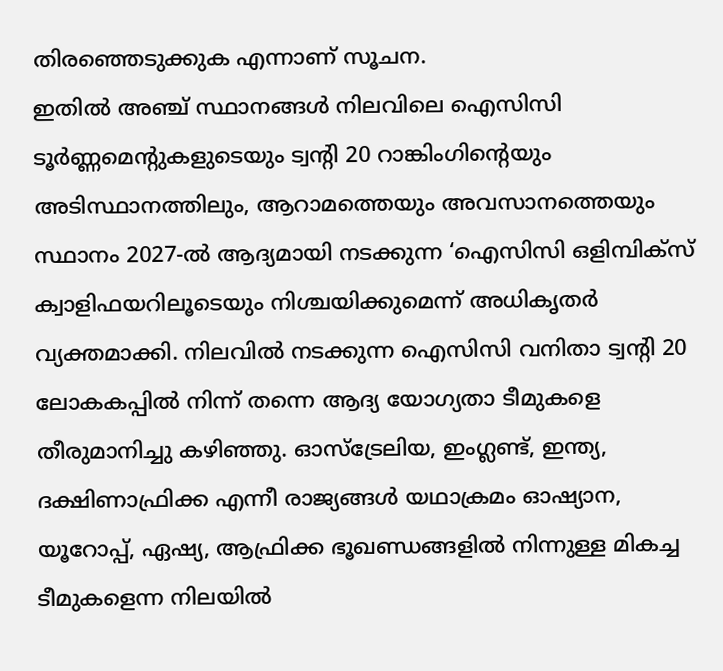തിരഞ്ഞെടുക്കുക എന്നാണ് സൂചന.
ഇതിൽ അഞ്ച് സ്ഥാനങ്ങൾ നിലവിലെ ഐസിസി ടൂർണ്ണമെന്റുകളുടെയും ട്വന്റി 20 റാങ്കിംഗിന്റെയും അടിസ്ഥാനത്തിലും, ആറാമത്തെയും അവസാനത്തെയും സ്ഥാനം 2027-ൽ ആദ്യമായി നടക്കുന്ന ‘ഐസിസി ഒളിമ്പിക്സ് ക്വാളിഫയറിലൂടെയും നിശ്ചയിക്കുമെന്ന് അധികൃതർ വ്യക്തമാക്കി. നിലവിൽ നടക്കുന്ന ഐസിസി വനിതാ ട്വന്റി 20 ലോകകപ്പിൽ നിന്ന് തന്നെ ആദ്യ യോഗ്യതാ ടീമുകളെ തീരുമാനിച്ചു കഴിഞ്ഞു. ഓസ്ട്രേലിയ, ഇംഗ്ലണ്ട്, ഇന്ത്യ, ദക്ഷിണാഫ്രിക്ക എന്നീ രാജ്യങ്ങൾ യഥാക്രമം ഓഷ്യാന, യൂറോപ്പ്, ഏഷ്യ, ആഫ്രിക്ക ഭൂഖണ്ഡങ്ങളിൽ നിന്നുള്ള മികച്ച ടീമുകളെന്ന നിലയിൽ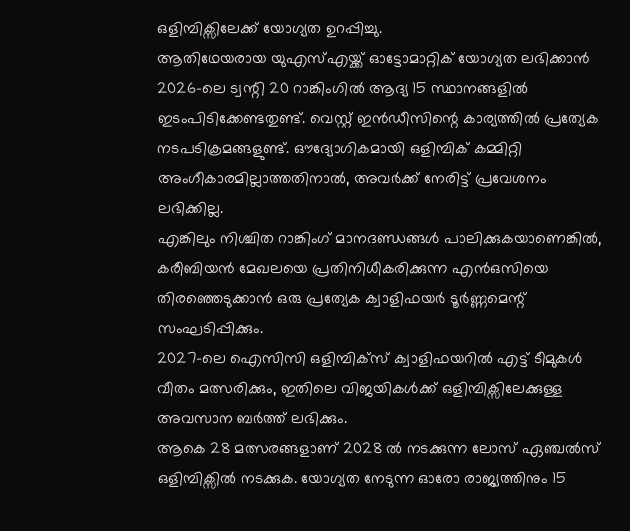ഒളിമ്പിക്സിലേക്ക് യോഗ്യത ഉറപ്പിച്ചു.
ആതിഥേയരായ യുഎസ്എയ്ക്ക് ഓട്ടോമാറ്റിക് യോഗ്യത ലഭിക്കാൻ 2026-ലെ ട്വന്റി 20 റാങ്കിംഗിൽ ആദ്യ 15 സ്ഥാനങ്ങളിൽ ഇടംപിടിക്കേണ്ടതുണ്ട്. വെസ്റ്റ് ഇൻഡീസിന്റെ കാര്യത്തിൽ പ്രത്യേക നടപടിക്രമങ്ങളുണ്ട്. ഔദ്യോഗികമായി ഒളിമ്പിക് കമ്മിറ്റി അംഗീകാരമില്ലാത്തതിനാൽ, അവർക്ക് നേരിട്ട് പ്രവേശനം ലഭിക്കില്ല.
എങ്കിലും നിശ്ചിത റാങ്കിംഗ് മാനദണ്ഡങ്ങൾ പാലിക്കുകയാണെങ്കിൽ, കരീബിയൻ മേഖലയെ പ്രതിനിധീകരിക്കുന്ന എൻഒസിയെ തിരഞ്ഞെടുക്കാൻ ഒരു പ്രത്യേക ക്വാളിഫയർ ടൂർണ്ണമെന്റ് സംഘടിപ്പിക്കും.
2027-ലെ ഐസിസി ഒളിമ്പിക്സ് ക്വാളിഫയറിൽ എട്ട് ടീമുകൾ വീതം മത്സരിക്കും, ഇതിലെ വിജയികൾക്ക് ഒളിമ്പിക്സിലേക്കുള്ള അവസാന ബർത്ത് ലഭിക്കും.
ആകെ 28 മത്സരങ്ങളാണ് 2028 ൽ നടക്കുന്ന ലോസ് ഏഞ്ചൽസ് ഒളിമ്പിക്സിൽ നടക്കുക. യോഗ്യത നേടുന്ന ഓരോ രാജ്യത്തിനും 15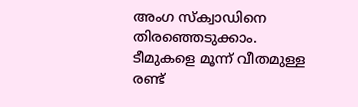അംഗ സ്ക്വാഡിനെ തിരഞ്ഞെടുക്കാം. ടീമുകളെ മൂന്ന് വീതമുള്ള രണ്ട്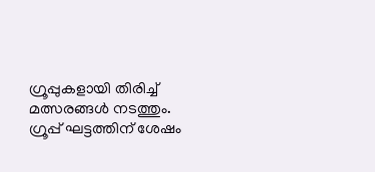ഗ്രൂപ്പുകളായി തിരിച്ച് മത്സരങ്ങൾ നടത്തും. ഗ്രൂപ്പ് ഘട്ടത്തിന് ശേഷം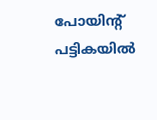പോയിന്റ് പട്ടികയിൽ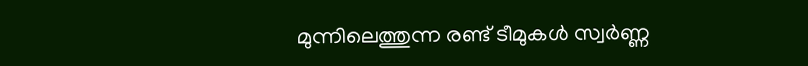മുന്നിലെത്തുന്ന രണ്ട് ടീമുകൾ സ്വർണ്ണ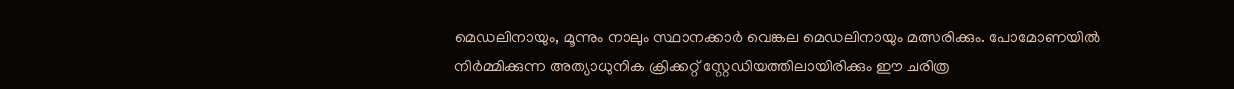മെഡലിനായും, മൂന്നും നാലും സ്ഥാനക്കാർ വെങ്കല മെഡലിനായും മത്സരിക്കും. പോമോണയിൽ നിർമ്മിക്കുന്ന അത്യാധുനിക ക്രിക്കറ്റ് സ്റ്റേഡിയത്തിലായിരിക്കും ഈ ചരിത്ര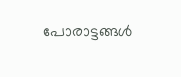പോരാട്ടങ്ങൾ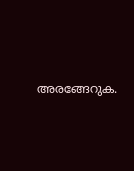അരങ്ങേറുക.